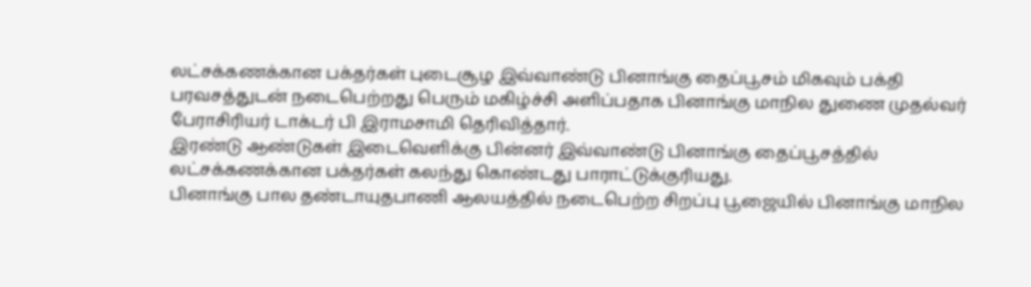லட்சக்கணக்கான பக்தர்கள் புடைசூழ இவ்வாண்டு பினாங்கு தைப்பூசம் மிகவும் பக்தி பரவசத்துடன் நடைபெற்றது பெரும் மகிழ்ச்சி அளிப்பதாக பினாங்கு மாநில துணை முதல்வர் பேராசிரியர் டாக்டர் பி இராமசாமி தெரிவித்தார்.
இரண்டு ஆண்டுகள் இடைவெளிக்கு பின்னர் இவ்வாண்டு பினாங்கு தைப்பூசத்தில் லட்சக்கணக்கான பக்தர்கள் கலந்து கொண்டது பாராட்டுக்குரியது.
பினாங்கு பால தண்டாயுதபாணி ஆலயத்தில் நடைபெற்ற சிறப்பு பூஜையில் பினாங்கு மாநில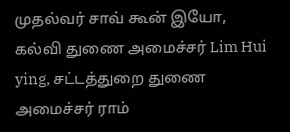முதல்வர் சாவ் கூன் இயோ, கல்வி துணை அமைச்சர் Lim Hui ying, சட்டத்துறை துணை அமைச்சர் ராம்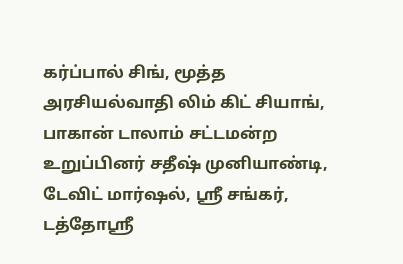கர்ப்பால் சிங், மூத்த அரசியல்வாதி லிம் கிட் சியாங், பாகான் டாலாம் சட்டமன்ற உறுப்பினர் சதீஷ் முனியாண்டி, டேவிட் மார்ஷல், ஸ்ரீ சங்கர், டத்தோஸ்ரீ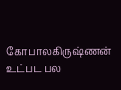கோபாலகிருஷ்ணன் உட்பட பல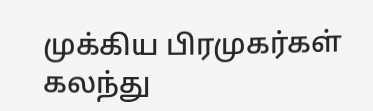முக்கிய பிரமுகர்கள் கலந்து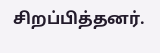சிறப்பித்தனர்.